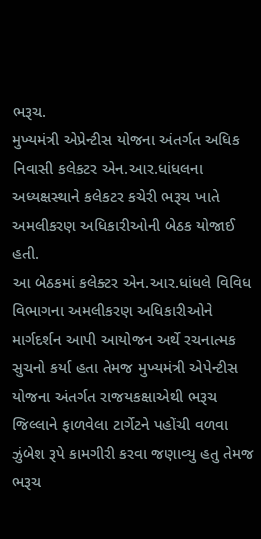ભરૂચ.
મુખ્યમંત્રી એપ્રેન્ટીસ યોજના અંતર્ગત અધિક નિવાસી કલેકટર એન.આર.ધાંધલના અધ્યક્ષસ્થાને કલેકટર કચેરી ભરૂચ ખાતે અમલીકરણ અધિકારીઓની બેઠક યોજાઈ હતી.
આ બેઠકમાં કલેક્ટર એન.આર.ધાંધલે વિવિધ વિભાગના અમલીકરણ અધિકારીઓને માર્ગદર્શન આપી આયોજન અર્થે રચનાત્મક સુચનો કર્યા હતા તેમજ મુખ્યમંત્રી એપેન્ટીસ યોજના અંતર્ગત રાજયકક્ષાએથી ભરૂચ જિલ્લાને ફાળવેલા ટાર્ગેટને પહોંચી વળવા ઝુંબેશ રૂપે કામગીરી કરવા જણાવ્યુ હતુ તેમજ ભરૂચ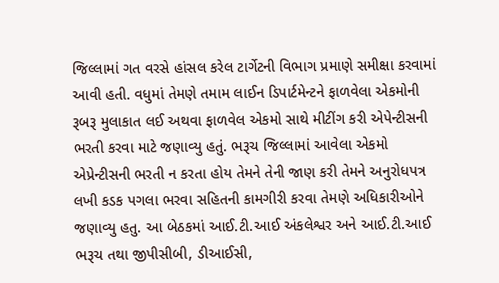જિલ્લામાં ગત વરસે હાંસલ કરેલ ટાર્ગેટની વિભાગ પ્રમાણે સમીક્ષા કરવામાં આવી હતી. વધુમાં તેમણે તમામ લાઈન ડિપાર્ટમેન્ટને ફાળવેલા એકમોની રૂબરૂ મુલાકાત લઈ અથવા ફાળવેલ એકમો સાથે મીટીંગ કરી એપેન્ટીસની ભરતી કરવા માટે જણાવ્યુ હતું. ભરૂચ જિલ્લામાં આવેલા એકમો એપ્રેન્ટીસની ભરતી ન કરતા હોય તેમને તેની જાણ કરી તેમને અનુરોધપત્ર લખી કડક પગલા ભરવા સહિતની કામગીરી કરવા તેમણે અધિકારીઓને જણાવ્યુ હતુ. આ બેઠકમાં આઈ.ટી.આઈ અંકલેશ્વર અને આઈ.ટી.આઈ ભરૂચ તથા જીપીસીબી, ડીઆઈસી,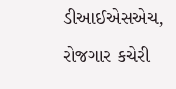ડીઆઈએસએચ, રોજગાર કચેરી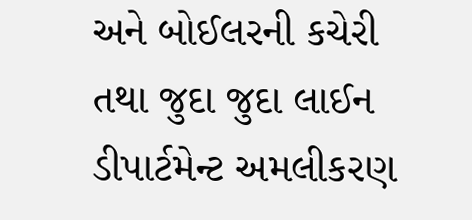અને બોઈલરની કચેરી તથા જુદા જુદા લાઈન ડીપાર્ટમેન્ટ અમલીકરણ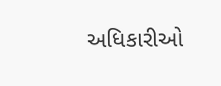અધિકારીઓ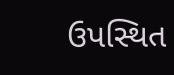ઉપસ્થિત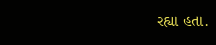રહ્યા હતા.